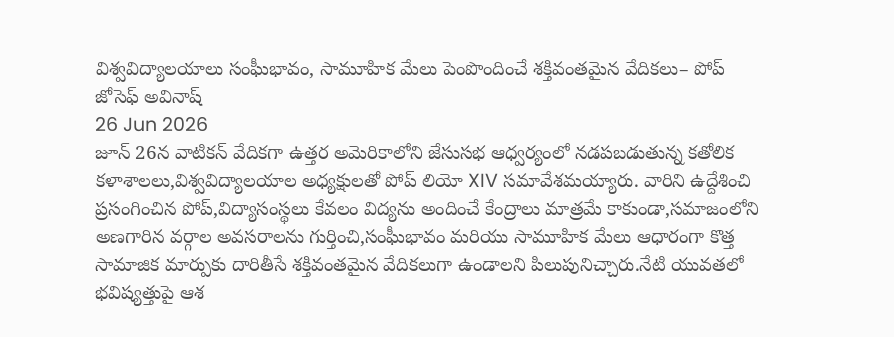విశ్వవిద్యాలయాలు సంఘీభావం, సామూహిక మేలు పెంపొందించే శక్తివంతమైన వేదికలు– పోప్
జోసెఫ్ అవినాష్
26 Jun 2026
జూన్ 26న వాటికన్ వేదికగా ఉత్తర అమెరికాలోని జేసుసభ ఆధ్వర్యంలో నడపబడుతున్న కతోలిక కళాశాలలు,విశ్వవిద్యాలయాల అధ్యక్షులతో పోప్ లియో XIV సమావేశమయ్యారు. వారిని ఉద్దేశించి ప్రసంగించిన పోప్,విద్యాసంస్థలు కేవలం విద్యను అందించే కేంద్రాలు మాత్రమే కాకుండా,సమాజంలోని అణగారిన వర్గాల అవసరాలను గుర్తించి,సంఘీభావం మరియు సామూహిక మేలు ఆధారంగా కొత్త సామాజిక మార్పుకు దారితీసే శక్తివంతమైన వేదికలుగా ఉండాలని పిలుపునిచ్చారు.నేటి యువతలో భవిష్యత్తుపై ఆశ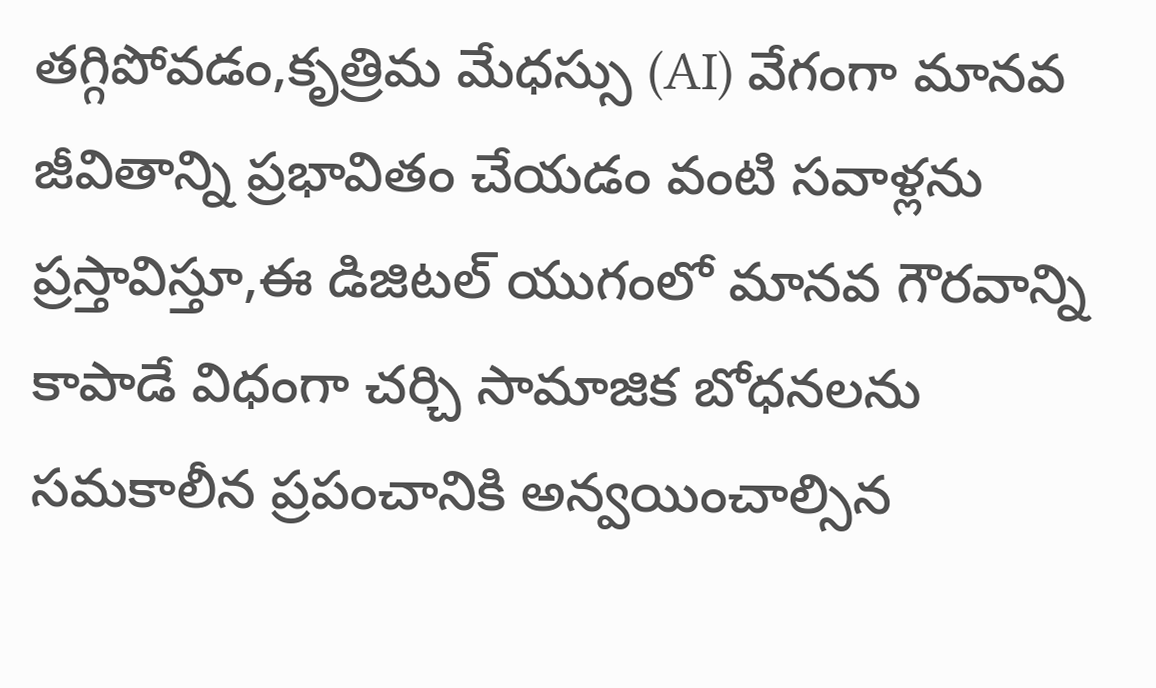తగ్గిపోవడం,కృత్రిమ మేధస్సు (AI) వేగంగా మానవ జీవితాన్ని ప్రభావితం చేయడం వంటి సవాళ్లను ప్రస్తావిస్తూ,ఈ డిజిటల్ యుగంలో మానవ గౌరవాన్ని కాపాడే విధంగా చర్చి సామాజిక బోధనలను సమకాలీన ప్రపంచానికి అన్వయించాల్సిన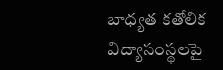బాధ్యత కతోలిక విద్యాసంస్థలపై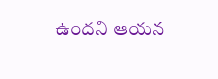ఉందని ఆయన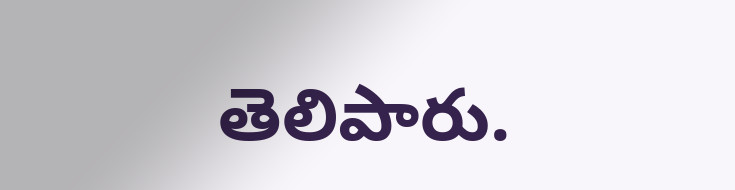తెలిపారు.